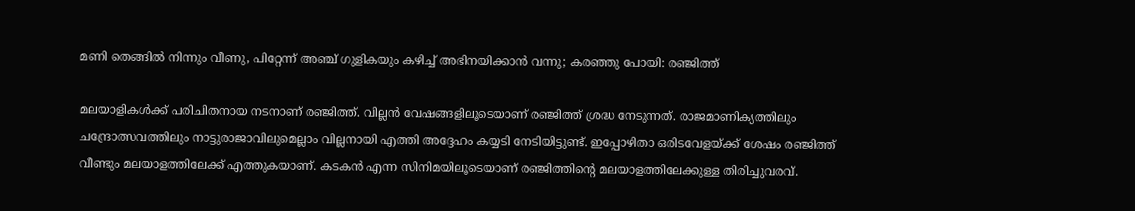മണി തെങ്ങില്‍ നിന്നും വീണു, പിറ്റേന്ന് അഞ്ച് ഗുളികയും കഴിച്ച് അഭിനയിക്കാന്‍ വന്നു; കരഞ്ഞു പോയി: രഞ്ജിത്ത്‌

മലയാളികള്‍ക്ക് പരിചിതനായ നടനാണ് രഞ്ജിത്ത്. വില്ലന്‍ വേഷങ്ങളിലൂടെയാണ് രഞ്ജിത്ത് ശ്രദ്ധ നേടുന്നത്. രാജമാണിക്യത്തിലും ചന്ദ്രോത്സവത്തിലും നാട്ടുരാജാവിലുമെല്ലാം വില്ലനായി എത്തി അദ്ദേഹം കയ്യടി നേടിയിട്ടുണ്ട്. ഇപ്പോഴിതാ ഒരിടവേളയ്ക്ക് ശേഷം രഞ്ജിത്ത് വീണ്ടും മലയാളത്തിലേക്ക് എത്തുകയാണ്. കടകന്‍ എന്ന സിനിമയിലൂടെയാണ് രഞ്ജിത്തിന്റെ മലയാളത്തിലേക്കുള്ള തിരിച്ചുവരവ്.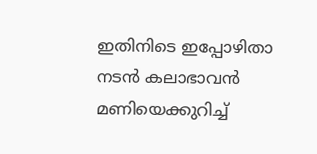ഇതിനിടെ ഇപ്പോഴിതാ നടന്‍ കലാഭാവന്‍ മണിയെക്കുറിച്ച്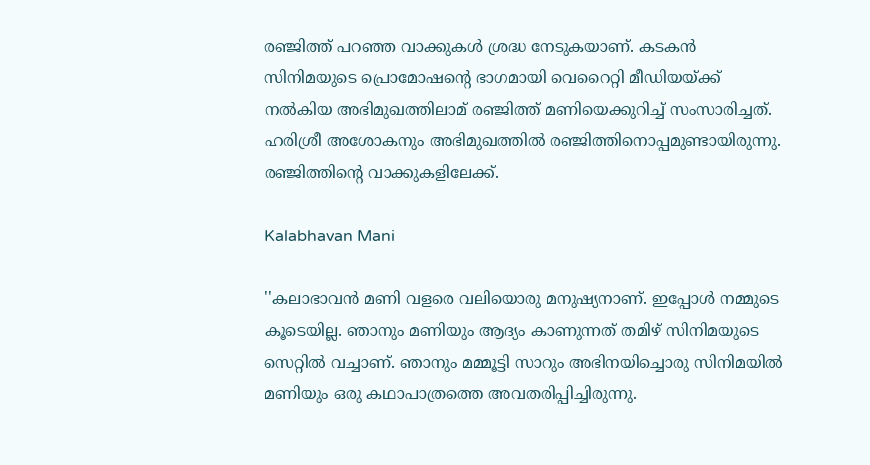രഞ്ജിത്ത് പറഞ്ഞ വാക്കുകള്‍ ശ്രദ്ധ നേടുകയാണ്. കടകന്‍ സിനിമയുടെ പ്രൊമോഷന്റെ ഭാഗമായി വെറൈറ്റി മീഡിയയ്ക്ക് നല്‍കിയ അഭിമുഖത്തിലാമ് രഞ്ജിത്ത് മണിയെക്കുറിച്ച് സംസാരിച്ചത്. ഹരിശ്രീ അശോകനും അഭിമുഖത്തില്‍ രഞ്ജിത്തിനൊപ്പമുണ്ടായിരുന്നു. രഞ്ജിത്തിന്റെ വാക്കുകളിലേക്ക്.

Kalabhavan Mani

''കലാഭാവന്‍ മണി വളരെ വലിയൊരു മനുഷ്യനാണ്. ഇപ്പോള്‍ നമ്മുടെ കൂടെയില്ല. ഞാനും മണിയും ആദ്യം കാണുന്നത് തമിഴ് സിനിമയുടെ സെറ്റില്‍ വച്ചാണ്. ഞാനും മമ്മൂട്ടി സാറും അഭിനയിച്ചൊരു സിനിമയില്‍ മണിയും ഒരു കഥാപാത്രത്തെ അവതരിപ്പിച്ചിരുന്നു.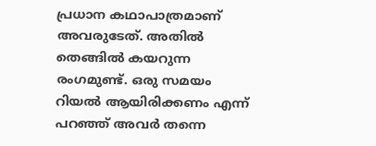പ്രധാന കഥാപാത്രമാണ് അവരുടേത്. അതില്‍ തെങ്ങില്‍ കയറുന്ന രംഗമുണ്ട്. ഒരു സമയം റിയല്‍ ആയിരിക്കണം എന്ന് പറഞ്ഞ് അവര്‍ തന്നെ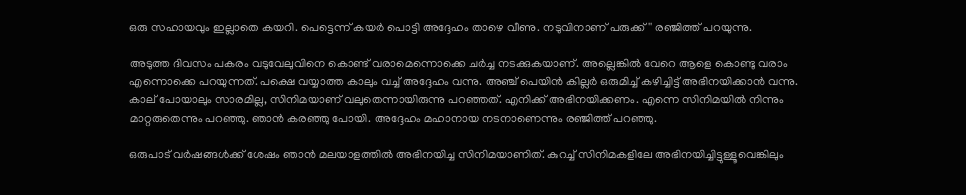ഒരു സഹായവും ഇല്ലാതെ കയറി. പെട്ടെന്ന് കയര്‍ പൊട്ടി അദ്ദേഹം താഴെ വീണു. നടുവിനാണ് പരുക്ക്'' രഞ്ജിത്ത് പറയുന്നു.

അടുത്ത ദിവസം പകരം വടുവേലുവിനെ കൊണ്ട് വരാമെന്നൊക്കെ ചര്‍ച്ച നടക്കുകയാണ്. അല്ലെങ്കില്‍ വേറെ ആളെ കൊണ്ടു വരാം എന്നൊക്കെ പറയുന്നത്. പക്ഷെ വയ്യാത്ത കാലും വച്ച് അദ്ദേഹം വന്നു. അഞ്ച് പെയിന്‍ കില്ലര്‍ ഒരുമിച്ച് കഴിച്ചിട്ട് അഭിനയിക്കാന്‍ വന്നു. കാല് പോയാലും സാരമില്ല, സിനിമയാണ് വലുതെന്നായിരുന്നു പറഞ്ഞത്. എനിക്ക് അഭിനയിക്കണം. എന്നെ സിനിമയില്‍ നിന്നും മാറ്റരുതെന്നും പറഞ്ഞു. ഞാന്‍ കരഞ്ഞു പോയി. അദ്ദേഹം മഹാനായ നടനാണെന്നും രഞ്ജിത്ത് പറഞ്ഞു.

ഒരുപാട് വര്‍ഷങ്ങള്‍ക്ക് ശേഷം ഞാന്‍ മലയാളത്തില്‍ അഭിനയിച്ച സിനിമയാണിത്. കുറച്ച് സിനിമകളിലേ അഭിനയിച്ചിട്ടുള്ളൂവെങ്കിലും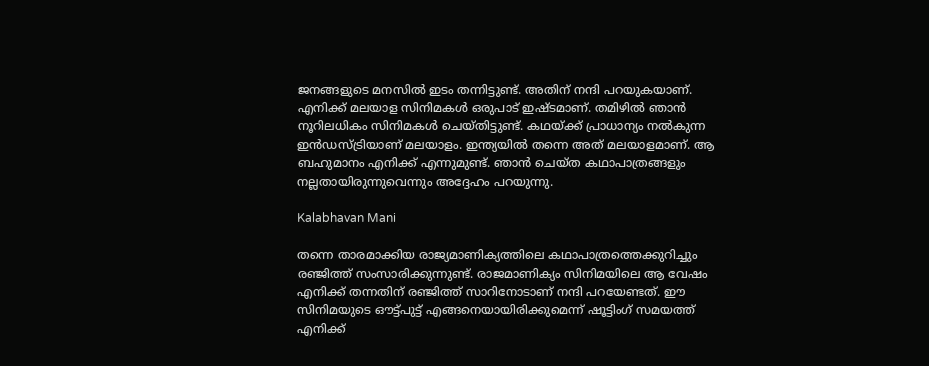ജനങ്ങളുടെ മനസില്‍ ഇടം തന്നിട്ടുണ്ട്. അതിന് നന്ദി പറയുകയാണ്. എനിക്ക് മലയാള സിനിമകള്‍ ഒരുപാട് ഇഷ്ടമാണ്. തമിഴില്‍ ഞാന്‍ നൂറിലധികം സിനിമകള്‍ ചെയ്തിട്ടുണ്ട്. കഥയ്ക്ക് പ്രാധാന്യം നല്‍കുന്ന ഇന്‍ഡസ്ട്രിയാണ് മലയാളം. ഇന്ത്യയില്‍ തന്നെ അത് മലയാളമാണ്. ആ ബഹുമാനം എനിക്ക് എന്നുമുണ്ട്. ഞാന്‍ ചെയ്ത കഥാപാത്രങ്ങളും നല്ലതായിരുന്നുവെന്നും അദ്ദേഹം പറയുന്നു.

Kalabhavan Mani

തന്നെ താരമാക്കിയ രാജ്യമാണിക്യത്തിലെ കഥാപാത്രത്തെക്കുറിച്ചും രഞ്ജിത്ത് സംസാരിക്കുന്നുണ്ട്. രാജമാണിക്യം സിനിമയിലെ ആ വേഷം എനിക്ക് തന്നതിന് രഞ്ജിത്ത് സാറിനോടാണ് നന്ദി പറയേണ്ടത്. ഈ സിനിമയുടെ ഔട്ട്പുട്ട് എങ്ങനെയായിരിക്കുമെന്ന് ഷൂട്ടിംഗ് സമയത്ത് എനിക്ക്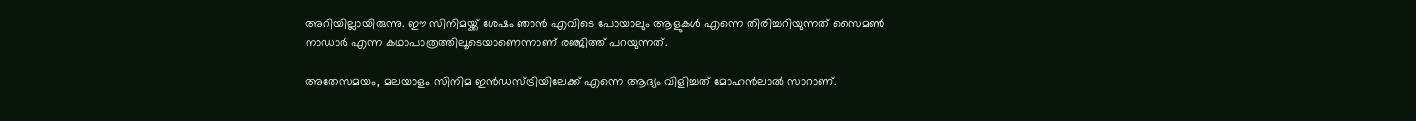അറിയില്ലായിരുന്നു. ഈ സിനിമയ്ക്ക് ശേഷം ഞാന്‍ എവിടെ പോയാലും ആളുകള്‍ എന്നെ തിരിച്ചറിയുന്നത് സൈമണ്‍ നാഡാര്‍ എന്ന കഥാപാത്രത്തിലൂടെയാണെന്നാണ് രഞ്ജിത്ത് പറയുന്നത്.

അതേസമയം, മലയാളം സിനിമ ഇന്‍ഡസ്ട്രിയിലേക്ക് എന്നെ ആദ്യം വിളിച്ചത് മോഹന്‍ലാല്‍ സാറാണ്.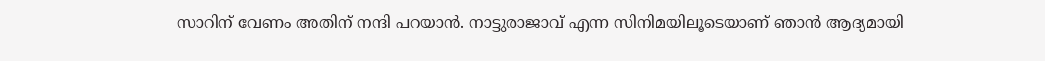സാറിന് വേണം അതിന് നന്ദി പറയാന്‍. നാട്ടുരാജാവ് എന്ന സിനിമയിലൂടെയാണ് ഞാന്‍ ആദ്യമായി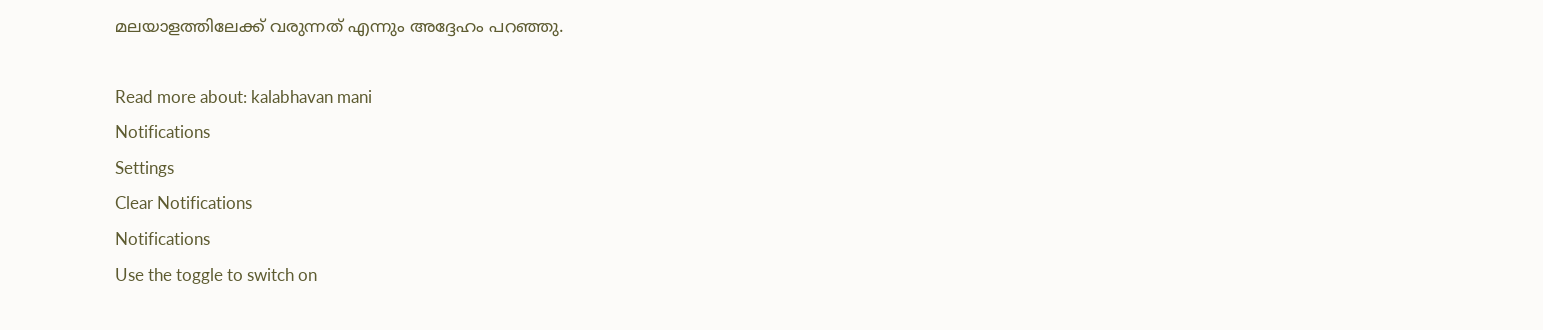മലയാളത്തിലേക്ക് വരുന്നത് എന്നും അദ്ദേഹം പറഞ്ഞു.

Read more about: kalabhavan mani
Notifications
Settings
Clear Notifications
Notifications
Use the toggle to switch on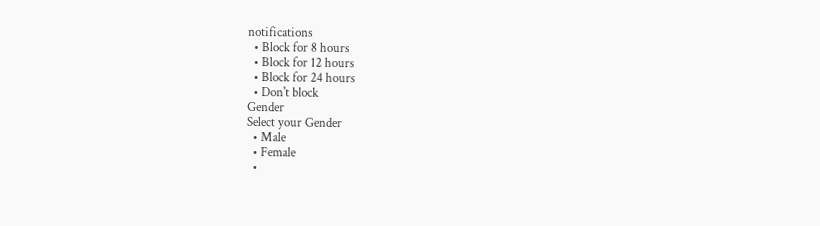notifications
  • Block for 8 hours
  • Block for 12 hours
  • Block for 24 hours
  • Don't block
Gender
Select your Gender
  • Male
  • Female
  •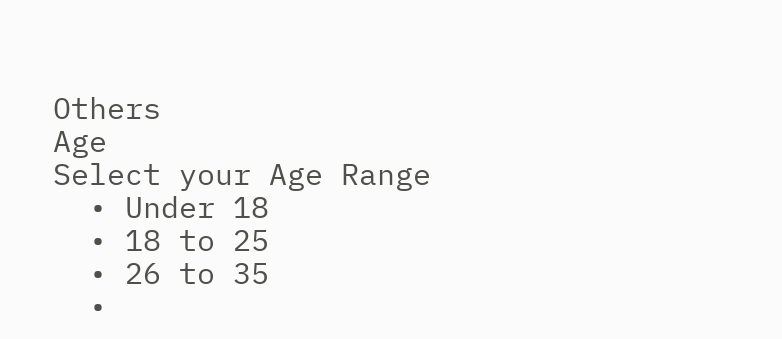Others
Age
Select your Age Range
  • Under 18
  • 18 to 25
  • 26 to 35
  •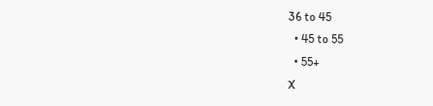36 to 45
  • 45 to 55
  • 55+
X